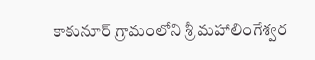కాకునూర్ గ్రామంలోని శ్రీ మహాలింగేశ్వర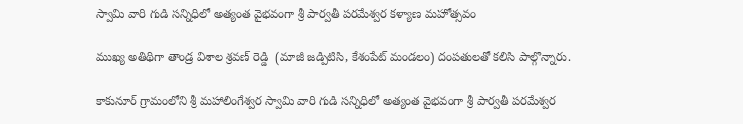స్వామి వారి గుడి సన్నిధిలో అత్యంత వైభవంగా శ్రీ పార్వతీ పరమేశ్వర కళ్యాణ మహోత్సవం

ముఖ్య అతిథిగా తాండ్ర విశాల శ్రవణ్ రెడ్డి  (మాజీ జడ్పిటిసి, కేశంపేట్ మండలం) దంపతులతో కలిసి పాల్గొన్నారు.

కాకునూర్ గ్రామంలోని శ్రీ మహాలింగేశ్వర స్వామి వారి గుడి సన్నిధిలో అత్యంత వైభవంగా శ్రీ పార్వతీ పరమేశ్వర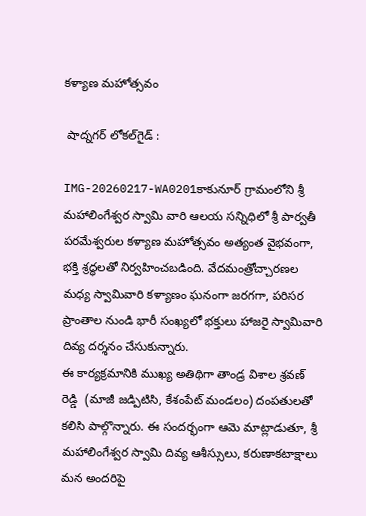కళ్యాణ మహోత్సవం

 షాద్నగర్ లోకల్‌గైడ్ :

IMG-20260217-WA0201కాకునూర్ గ్రామంలోని శ్రీ మహాలింగేశ్వర స్వామి వారి ఆలయ సన్నిధిలో శ్రీ పార్వతీ పరమేశ్వరుల కళ్యాణ మహోత్సవం అత్యంత వైభవంగా, భక్తి శ్రద్ధలతో నిర్వహించబడింది. వేదమంత్రోచ్చారణల మధ్య స్వామివారి కళ్యాణం ఘనంగా జరగగా, పరిసర ప్రాంతాల నుండి భారీ సంఖ్యలో భక్తులు హాజరై స్వామివారి దివ్య దర్శనం చేసుకున్నారు.
ఈ కార్యక్రమానికి ముఖ్య అతిథిగా తాండ్ర విశాల శ్రవణ్ రెడ్డి  (మాజీ జడ్పిటిసి, కేశంపేట్ మండలం) దంపతులతో కలిసి పాల్గొన్నారు. ఈ సందర్భంగా ఆమె మాట్లాడుతూ, శ్రీ మహాలింగేశ్వర స్వామి దివ్య ఆశీస్సులు, కరుణాకటాక్షాలు మన అందరిపై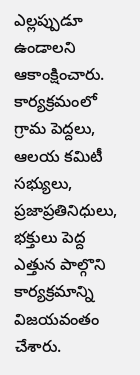ఎల్లప్పుడూ ఉండాలని ఆకాంక్షించారు.
కార్యక్రమంలో గ్రామ పెద్దలు, ఆలయ కమిటీ సభ్యులు, ప్రజాప్రతినిధులు, భక్తులు పెద్ద ఎత్తున పాల్గొని కార్యక్రమాన్ని విజయవంతం చేశారు.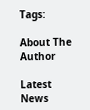Tags:

About The Author

Latest News